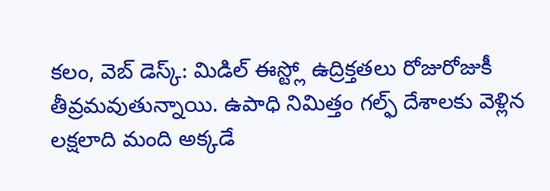కలం, వెబ్ డెస్క్: మిడిల్ ఈస్ట్లో ఉద్రిక్తతలు రోజురోజుకీ తీవ్రమవుతున్నాయి. ఉపాధి నిమిత్తం గల్ఫ్ దేశాలకు వెళ్లిన లక్షలాది మంది అక్కడే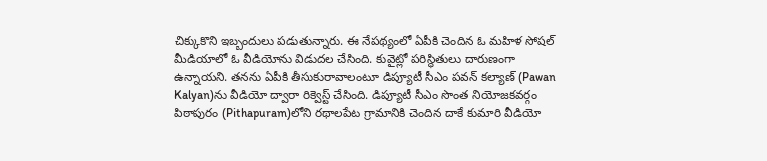చిక్కుకొని ఇబ్బందులు పడుతున్నారు. ఈ నేపథ్యంలో ఏపీకి చెందిన ఓ మహిళ సోషల్ మీడియాలో ఓ వీడియోను విడుదల చేసింది. కువైట్లో పరిస్థితులు దారుణంగా ఉన్నాయని. తనను ఏపీకి తీసుకురావాలంటూ డిప్యూటీ సీఎం పవన్ కల్యాణ్ (Pawan Kalyan)ను వీడియో ద్వారా రిక్వెస్ట్ చేసింది. డిప్యూటీ సీఎం సొంత నియోజకవర్గం పిఠాపురం (Pithapuram)లోని రథాలపేట గ్రామానికి చెందిన దాకే కుమారి వీడియో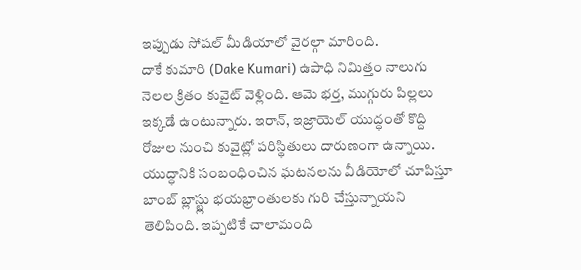ఇప్పుడు సోషల్ మీడియాలో వైరల్గా మారింది.
దాకే కుమారి (Dake Kumari) ఉపాధి నిమిత్తం నాలుగు నెలల క్రితం కువైట్ వెళ్లింది. ఆమె భర్త, ముగ్గురు పిల్లలు ఇక్కడే ఉంటున్నారు. ఇరాన్, ఇజ్రాయెల్ యుద్ధంతో కొద్ది రోజుల నుంచి కువైట్లో పరిస్థితులు దారుణంగా ఉన్నాయి. యుద్ధానికి సంబంధించిన ఘటనలను వీడియోలో చూపిస్తూ బాంబ్ బ్లాస్ట్లు భయభ్రాంతులకు గురి చేస్తున్నాయని తెలిపింది. ఇప్పటికే చాలామంది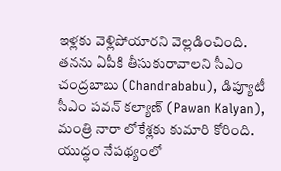ఇళ్లకు వెళ్లిపోయారని వెల్లడించింది. తనను ఏపీకి తీసుకురావాలని సీఎం చంద్రబాబు (Chandrababu), డిప్యూటీ సీఎం పవన్ కల్యాణ్ (Pawan Kalyan), మంత్రి నారా లోకేశ్లకు కుమారి కోరింది. యుద్ధం నేపథ్యంలో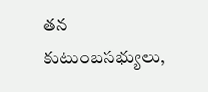తన కుటుంబసభ్యులు,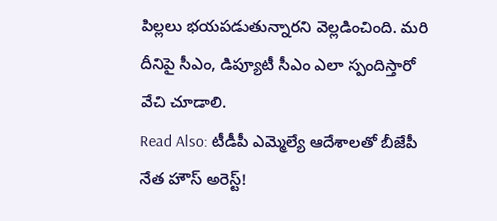పిల్లలు భయపడుతున్నారని వెల్లడించింది. మరి దీనిపై సీఎం, డిప్యూటీ సీఎం ఎలా స్పందిస్తారో వేచి చూడాలి.
Read Also: టీడీపీ ఎమ్మెల్యే ఆదేశాలతో బీజేపీ నేత హౌస్ అరెస్ట్!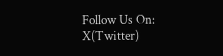Follow Us On: X(Twitter)